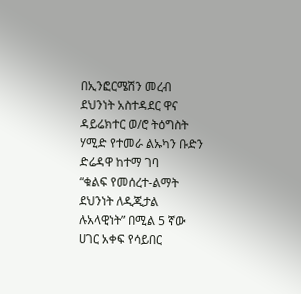በኢንፎርሜሽን መረብ ደህንነት አስተዳደር ዋና ዳይሬክተር ወ/ሮ ትዕግስት ሃሚድ የተመራ ልኡካን ቡድን ድሬዳዋ ከተማ ገባ
“ቁልፍ የመሰረተ-ልማት ደህንነት ለዲጂታል ሉአላዊነት” በሚል 5 ኛው ሀገር አቀፍ የሳይበር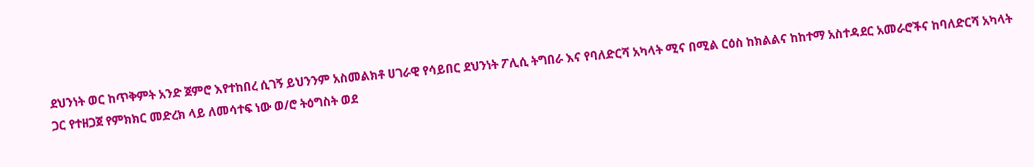ደህንነት ወር ከጥቅምት አንድ ጀምሮ እየተከበረ ሲገኝ ይህንንም አስመልክቶ ሀገራዊ የሳይበር ደህንነት ፖሊሲ ትግበራ እና የባለድርሻ አካላት ሚና በሚል ርዕስ ከክልልና ከከተማ አስተዳደር አመራሮችና ከባለድርሻ አካላት ጋር የተዘጋጀ የምክክር መድረክ ላይ ለመሳተፍ ነው ወ/ሮ ትዕግስት ወደ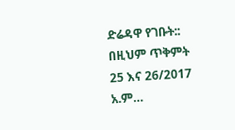ድሬዳዋ የገቡት:: በዚህም ጥቅምት 25 እና 26/2017 አ.ም…